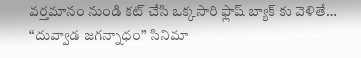వర్తమానం నుండి కట్ చేసి ఒక్కసారి ఫ్లాష్ బ్యాక్ కు వెళితే… “దువ్వాడ జగన్నాధం” సినిమా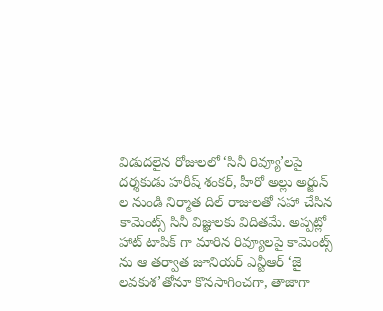విడుదలైన రోజులలో ‘సినీ రివ్యూ’లపై దర్శకుడు హరీష్ శంకర్, హీరో అల్లు అర్జున్ ల నుండి నిర్మాత దిల్ రాజులతో సహా చేసిన కామెంట్స్ సినీ విజ్ఞులకు విదితమే. అప్పట్లో హాట్ టాపిక్ గా మారిన రివ్యూలపై కామెంట్స్ ను ఆ తర్వాత జూనియర్ ఎన్టీఆర్ ‘జై లవకుశ’తోనూ కొనసాగించగా, తాజాగా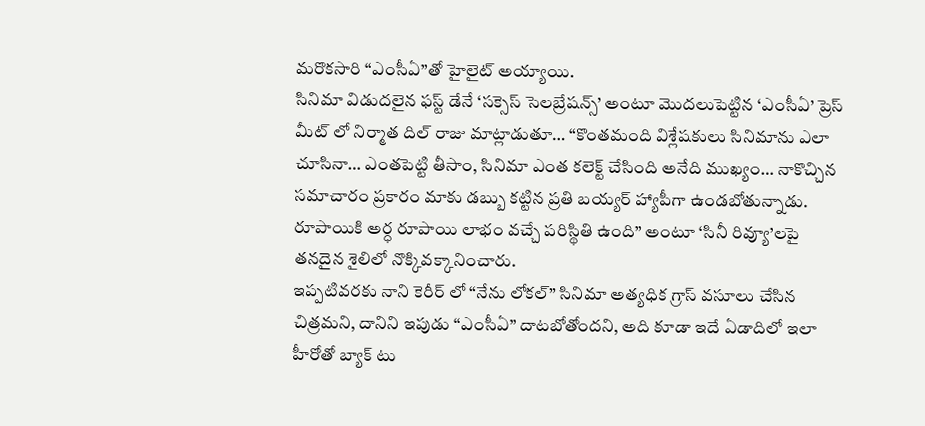మరొకసారి “ఎంసీఏ”తో హైలైట్ అయ్యాయి.
సినిమా విడుదలైన ఫస్ట్ డేనే ‘సక్సెస్ సెలబ్రేషన్స్’ అంటూ మొదలుపెట్టిన ‘ఎంసీఏ’ ప్రెస్ మీట్ లో నిర్మాత దిల్ రాజు మాట్లాడుతూ… “కొంతమంది విశ్లేషకులు సినిమాను ఎలా చూసినా… ఎంతపెట్టి తీసాం, సినిమా ఎంత కలెక్ట్ చేసింది అనేది ముఖ్యం… నాకొచ్చిన సమాచారం ప్రకారం మాకు డబ్బు కట్టిన ప్రతి బయ్యర్ హ్యాపీగా ఉండబోతున్నాడు. రూపాయికి అర్ధ రూపాయి లాభం వచ్చే పరిస్థితి ఉంది” అంటూ ‘సినీ రివ్యూ’లపై తనదైన శైలిలో నొక్కివక్కానించారు.
ఇప్పటివరకు నాని కెరీర్ లో “నేను లోకల్” సినిమా అత్యధిక గ్రాస్ వసూలు చేసిన చిత్రమని, దానిని ఇపుడు “ఎంసీఏ” దాటబోతోందని, అది కూడా ఇదే ఏడాదిలో ఇలా హీరోతో బ్యాక్ టు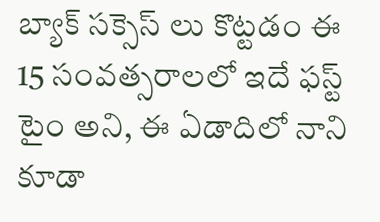బ్యాక్ సక్సెస్ లు కొట్టడం ఈ 15 సంవత్సరాలలో ఇదే ఫస్ట్ టైం అని, ఈ ఏడాదిలో నాని కూడా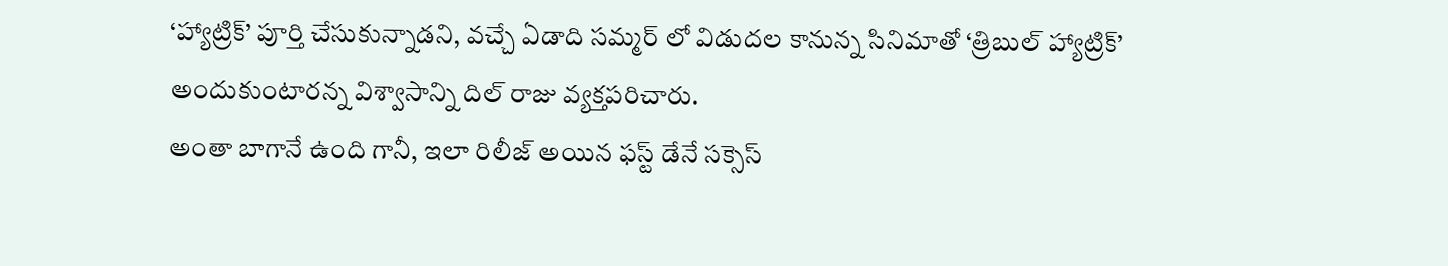‘హ్యాట్రిక్’ పూర్తి చేసుకున్నాడని, వచ్చే ఏడాది సమ్మర్ లో విడుదల కానున్న సినిమాతో ‘త్రిబుల్ హ్యాట్రిక్’ అందుకుంటారన్న విశ్వాసాన్ని దిల్ రాజు వ్యక్తపరిచారు.
అంతా బాగానే ఉంది గానీ, ఇలా రిలీజ్ అయిన ఫస్ట్ డేనే సక్సెస్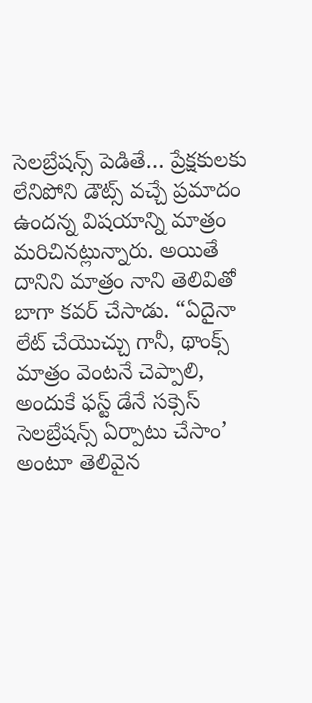సెలబ్రేషన్స్ పెడితే… ప్రేక్షకులకు లేనిపోని డౌట్స్ వచ్చే ప్రమాదం ఉందన్న విషయాన్ని మాత్రం మరిచినట్లున్నారు. అయితే దానిని మాత్రం నాని తెలివితో బాగా కవర్ చేసాడు. “ఏదైనా లేట్ చేయొచ్చు గానీ, థాంక్స్ మాత్రం వెంటనే చెప్పాలి, అందుకే ఫస్ట్ డేనే సక్సెస్ సెలబ్రేషన్స్ ఏర్పాటు చేసాం’ అంటూ తెలివైన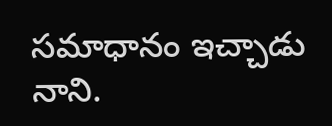సమాధానం ఇచ్చాడు నాని.